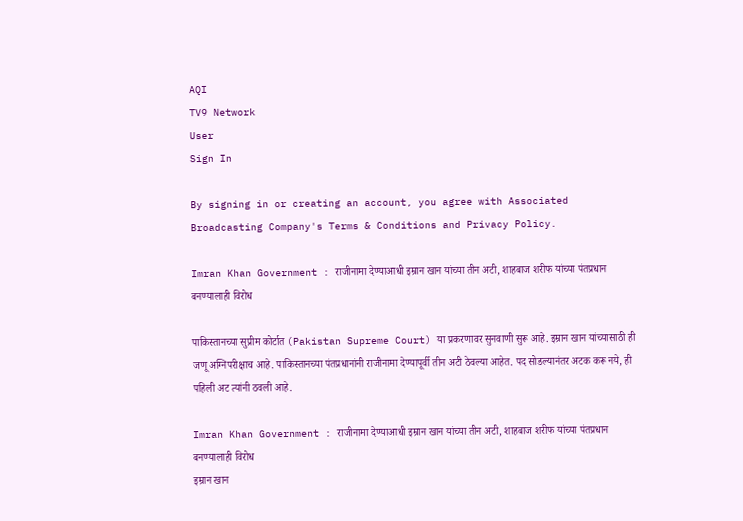AQI
TV9 Network
User
Sign In

By signing in or creating an account, you agree with Associated Broadcasting Company's Terms & Conditions and Privacy Policy.

Imran Khan Government : राजीनामा देण्याआधी इम्रान खान यांच्या तीन अटी, शाहबाज शरीफ यांच्या पंतप्रधान बनण्यालाही विरोध

पाकिस्तानच्या सुप्रीम कोर्टात (Pakistan Supreme Court) या प्रकरणावर सुनवाणी सुरू आहे. इम्रान खान यांच्यासाठी ही जणू अग्निपरीक्षाच आहे. पाकिस्तानच्या पंतप्रधानांनी राजीनामा देण्यापूर्वी तीन अटी ठेवल्या आहेत. पद सोडल्यानंतर अटक करू नये, ही पहिली अट त्यांनी ठवली आहे.

Imran Khan Government : राजीनामा देण्याआधी इम्रान खान यांच्या तीन अटी, शाहबाज शरीफ यांच्या पंतप्रधान बनण्यालाही विरोध
इम्रान खान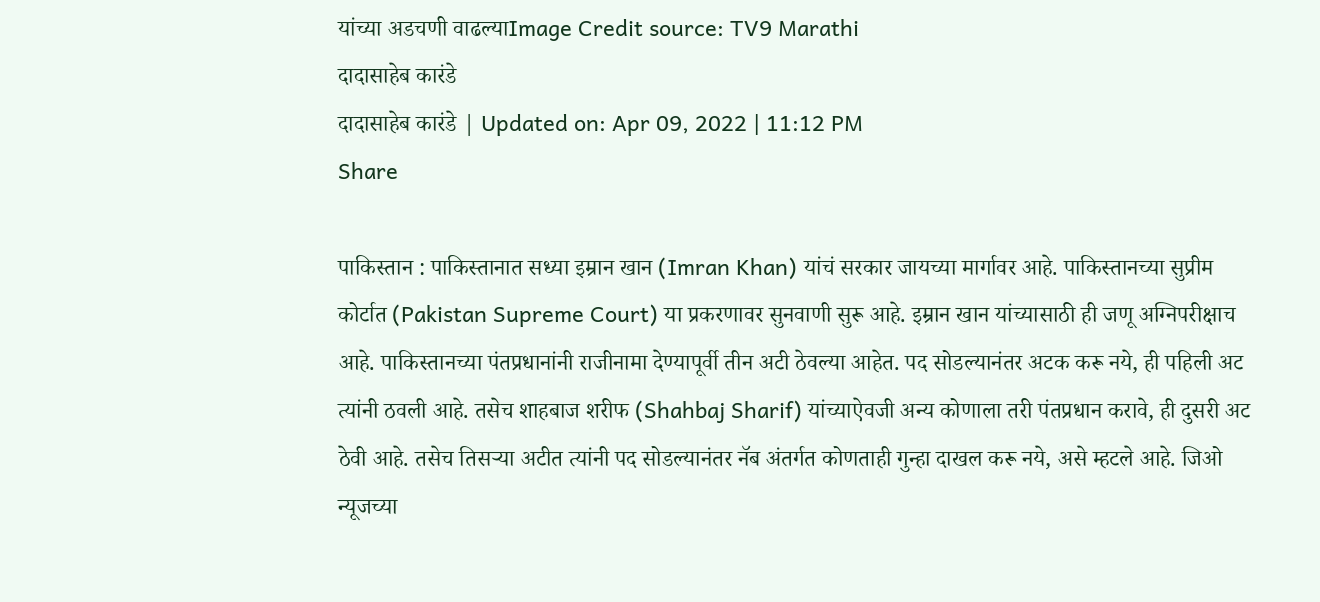यांच्या अडचणी वाढल्याImage Credit source: TV9 Marathi
दादासाहेब कारंडे
दादासाहेब कारंडे | Updated on: Apr 09, 2022 | 11:12 PM
Share

पाकिस्तान : पाकिस्तानात सध्या इम्रान खान (Imran Khan) यांचं सरकार जायच्या मार्गावर आहे. पाकिस्तानच्या सुप्रीम कोर्टात (Pakistan Supreme Court) या प्रकरणावर सुनवाणी सुरू आहे. इम्रान खान यांच्यासाठी ही जणू अग्निपरीक्षाच आहे. पाकिस्तानच्या पंतप्रधानांनी राजीनामा देण्यापूर्वी तीन अटी ठेवल्या आहेत. पद सोडल्यानंतर अटक करू नये, ही पहिली अट त्यांनी ठवली आहे. तसेच शाहबाज शरीफ (Shahbaj Sharif) यांच्याऐवजी अन्य कोणाला तरी पंतप्रधान करावे, ही दुसरी अट ठेवी आहे. तसेच तिसर्‍या अटीत त्यांनी पद सोडल्यानंतर नॅब अंतर्गत कोणताही गुन्हा दाखल करू नये, असे म्हटले आहे. जिओ न्यूजच्या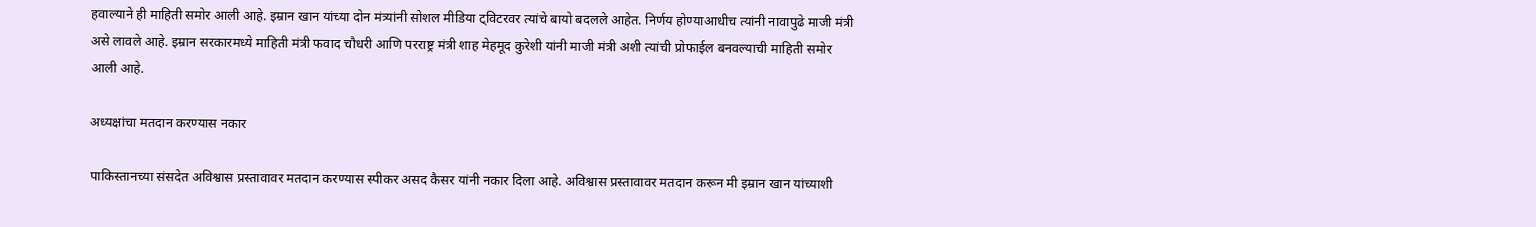हवाल्याने ही माहिती समोर आली आहे. इम्रान खान यांच्या दोन मंत्र्यांनी सोशल मीडिया ट्विटरवर त्यांचे बायो बदलले आहेत. निर्णय होण्याआधीच त्यांनी नावापुढे माजी मंत्री असे लावले आहे. इम्रान सरकारमध्ये माहिती मंत्री फवाद चौधरी आणि परराष्ट्र मंत्री शाह मेहमूद कुरेशी यांनी माजी मंत्री अशी त्यांची प्रोफाईल बनवल्याची माहिती समोर आली आहे.

अध्यक्षांचा मतदान करण्यास नकार

पाकिस्तानच्या संसदेत अविश्वास प्रस्तावावर मतदान करण्यास स्पीकर असद कैसर यांनी नकार दिला आहे. अविश्वास प्रस्तावावर मतदान करून मी इम्रान खान यांच्याशी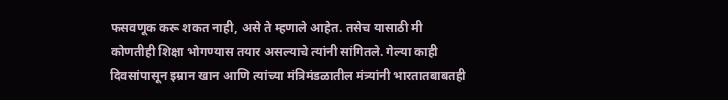फसवणूक करू शकत नाही, असे ते म्हणाले आहेत. तसेच यासाठी मी कोणतीही शिक्षा भोगण्यास तयार असल्याचे त्यांनी सांगितले. गेल्या काही दिवसांपासून इम्रान खान आणि त्यांच्या मंत्रिमंडळातील मंत्र्यांनी भारतातबाबतही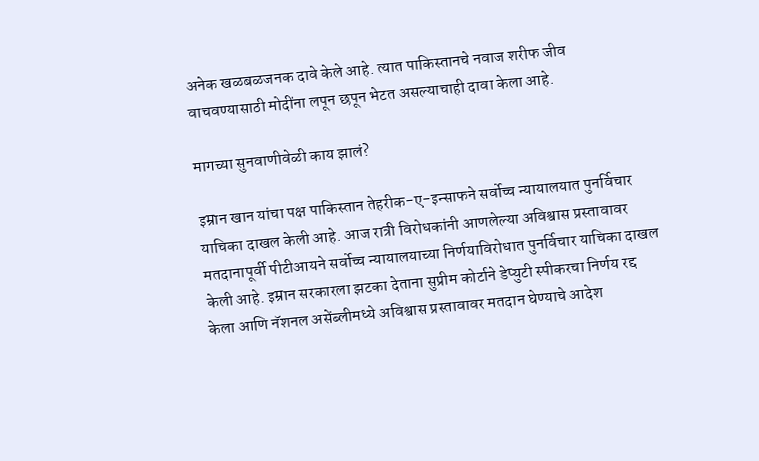अनेक खळबळजनक दावे केले आहे. त्यात पाकिस्तानचे नवाज शरीफ जीव वाचवण्यासाठी मोदींना लपून छपून भेटत असल्याचाही दावा केला आहे.

मागच्या सुनवाणीवेळी काय झालं?

इम्रान खान यांचा पक्ष पाकिस्तान तेहरीक-ए-इन्साफने सर्वोच्च न्यायालयात पुनर्विचार याचिका दाखल केली आहे. आज रात्री विरोधकांनी आणलेल्या अविश्वास प्रस्तावावर मतदानापूर्वी पीटीआयने सर्वोच्च न्यायालयाच्या निर्णयाविरोधात पुनर्विचार याचिका दाखल केली आहे. इम्रान सरकारला झटका देताना सुप्रीम कोर्टाने डेप्युटी स्पीकरचा निर्णय रद्द केला आणि नॅशनल असेंब्लीमध्ये अविश्वास प्रस्तावावर मतदान घेण्याचे आदेश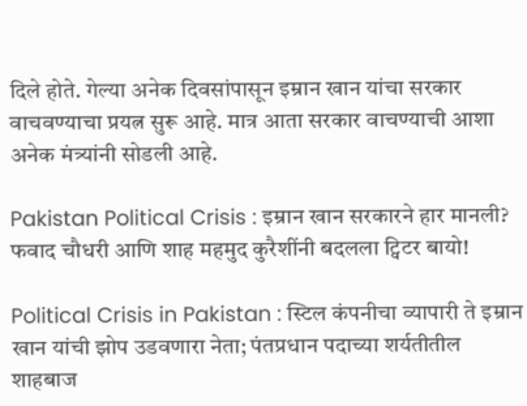दिले होते. गेल्या अनेक दिवसांपासून इम्रान खान यांचा सरकार वाचवण्याचा प्रयत्न सुरू आहे. मात्र आता सरकार वाचण्याची आशा अनेक मंत्र्यांनी सोडली आहे.

Pakistan Political Crisis : इम्रान खान सरकारने हार मानली? फवाद चौधरी आणि शाह महमुद कुरैशींनी बदलला ट्विटर बायो!

Political Crisis in Pakistan : स्टिल कंपनीचा व्यापारी ते इम्रान खान यांची झोप उडवणारा नेता; पंतप्रधान पदाच्या शर्यतीतील शाहबाज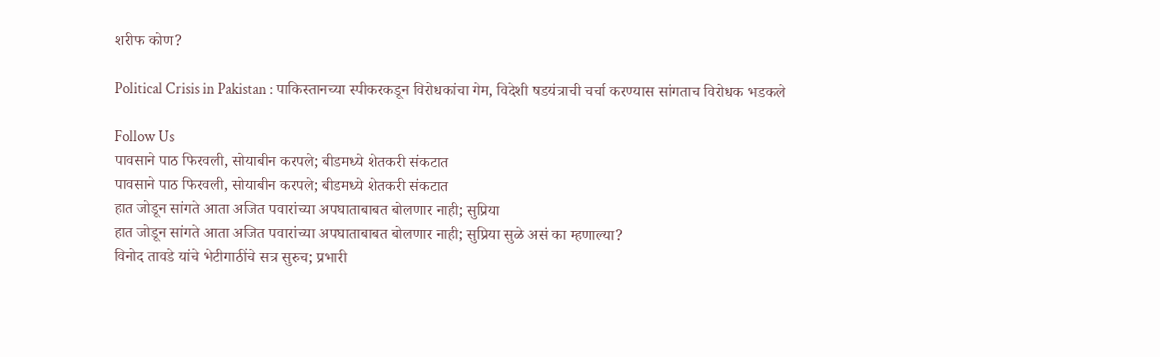शरीफ कोण?

Political Crisis in Pakistan : पाकिस्तानच्या स्पीकरकडून विरोधकांचा गेम, विदेशी षडयंत्राची चर्चा करण्यास सांगताच विरोधक भडकले

Follow Us
पावसाने पाठ फिरवली, सोयाबीन करपले; बीडमध्ये शेतकरी संकटात
पावसाने पाठ फिरवली, सोयाबीन करपले; बीडमध्ये शेतकरी संकटात
हात जोडून सांगते आता अजित पवारांच्या अपघाताबाबत बोलणार नाही; सुप्रिया
हात जोडून सांगते आता अजित पवारांच्या अपघाताबाबत बोलणार नाही; सुप्रिया सुळे असं का म्हणाल्या?
विनोद तावडे यांचे भेटीगाठींचे सत्र सुरुच; प्रभारी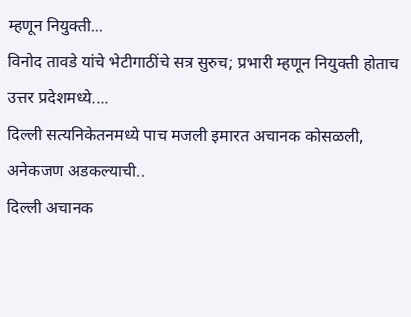म्हणून नियुक्ती...
विनोद तावडे यांचे भेटीगाठींचे सत्र सुरुच; प्रभारी म्हणून नियुक्ती होताच उत्तर प्रदेशमध्ये....
दिल्ली सत्यनिकेतनमध्ये पाच मजली इमारत अचानक कोसळली, अनेकजण अडकल्याची..
दिल्ली अचानक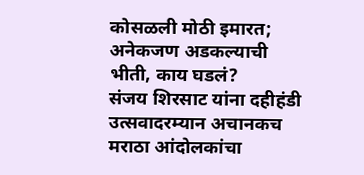कोसळली मोठी इमारत; अनेकजण अडकल्याची भीती, काय घडलं?
संजय शिरसाट यांना दहीहंडी उत्सवादरम्यान अचानकच मराठा आंदोलकांचा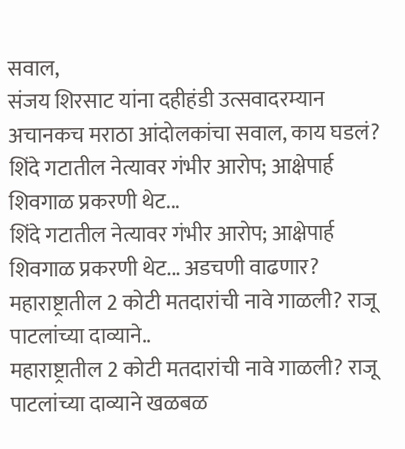सवाल,
संजय शिरसाट यांना दहीहंडी उत्सवादरम्यान अचानकच मराठा आंदोलकांचा सवाल, काय घडलं?
शिंदे गटातील नेत्यावर गंभीर आरोप; आक्षेपार्ह शिवगाळ प्रकरणी थेट...
शिंदे गटातील नेत्यावर गंभीर आरोप; आक्षेपार्ह शिवगाळ प्रकरणी थेट... अडचणी वाढणार?
महाराष्ट्रातील 2 कोटी मतदारांची नावे गाळली? राजू पाटलांच्या दाव्याने..
महाराष्ट्रातील 2 कोटी मतदारांची नावे गाळली? राजू पाटलांच्या दाव्याने खळबळ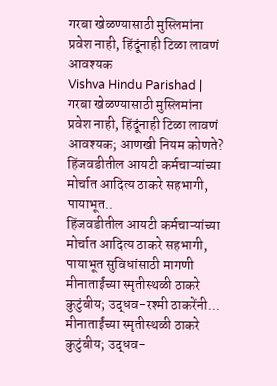गरबा खेळण्यासाठी मुस्लिमांना प्रवेश नाही, हिंदूंनाही टिळा लावणं आवश्यक
Vishva Hindu Parishad | गरबा खेळण्यासाठी मुस्लिमांना प्रवेश नाही, हिंदूंनाही टिळा लावणं आवश्यक; आणखी नियम कोणते?
हिंजवडीतील आयटी कर्मचाऱ्यांच्या मोर्चात आदित्य ठाकरे सहभागी, पायाभूत..
हिंजवडीतील आयटी कर्मचाऱ्यांच्या मोर्चात आदित्य ठाकरे सहभागी, पायाभूत सुविधांसाठी मागणी
मीनाताईंच्या स्मृतीस्थळी ठाकरे कुटुंबीय; उद्धव-रश्मी ठाकरेंनी...
मीनाताईंच्या स्मृतीस्थळी ठाकरे कुटुंबीय; उद्धव-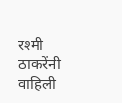रश्मी ठाकरेंनी वाहिली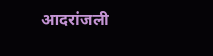आदरांजली